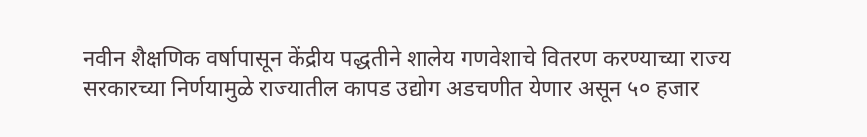नवीन शैक्षणिक वर्षापासून केंद्रीय पद्धतीने शालेय गणवेशाचे वितरण करण्याच्या राज्य सरकारच्या निर्णयामुळे राज्यातील कापड उद्योग अडचणीत येणार असून ५० हजार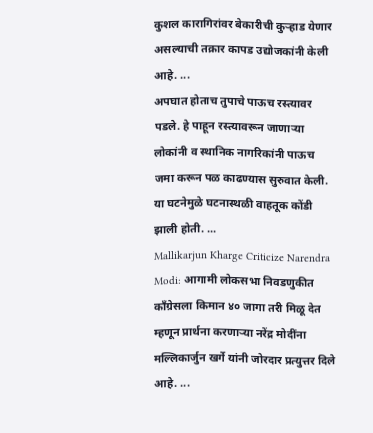कुशल कारागिरांवर बेकारीची कुऱ्हाड येणार असल्याची तक्रार कापड उद्योजकांनी केली आहे. ...
अपघात होताच तुपाचे पाऊच रस्त्यावर पडले. हे पाहून रस्त्यावरून जाणाऱ्या लोकांनी व स्थानिक नागरिकांनी पाऊच जमा करून पळ काढण्यास सुरुवात केली. या घटनेमुळे घटनास्थळी वाहतूक कोंडी झाली होती. ...
Mallikarjun Kharge Criticize Narendra Modi: आगामी लोकसभा निवडणुकीत काँग्रेसला किमान ४० जागा तरी मिळू देत म्हणून प्रार्थना करणाऱ्या नरेंद्र मोदींना मल्लिकार्जुन खर्गे यांनी जोरदार प्रत्युत्तर दिले आहे. ...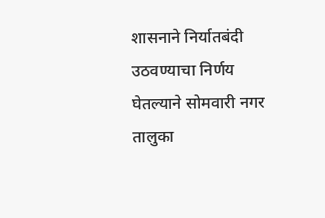शासनाने निर्यातबंदी उठवण्याचा निर्णय घेतल्याने सोमवारी नगर तालुका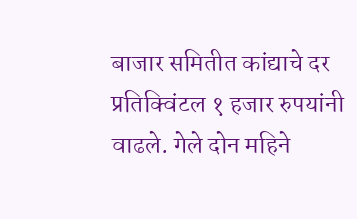बाजार समितीत कांद्याचे दर प्रतिक्विंटल १ हजार रुपयांनी वाढले. गेले दोन महिने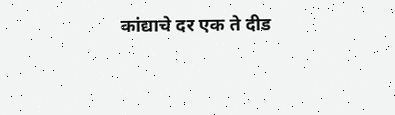कांद्याचे दर एक ते दीड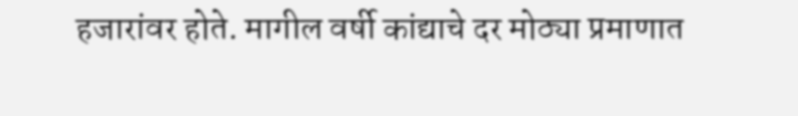हजारांवर होते. मागील वर्षी कांद्याचे दर मोठ्या प्रमाणात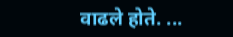वाढले होते. ...